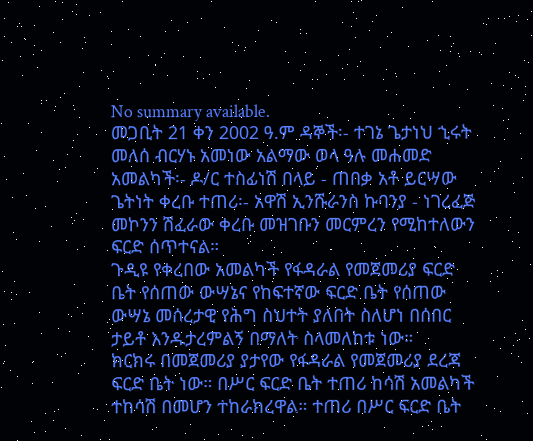No summary available.
መጋቢት 21 ቀን 2002 ዓ.ም ዳኞች፡- ተገኔ ጌታነህ ኂሩት መለሰ ብርሃኑ አመነው አልማው ወላ ዓሉ መሐመድ አመልካች፡- ዶ/ር ተስፊነሽ በላይ - ጠበቃ አቶ ይርሣው ጌትነት ቀረቡ ተጠሪ፡- አዋሽ ኢንሹራንስ ኩባንያ - ነገረፈጅ መኮንን ሽፈራው ቀረቡ መዝገቡን መርምረን የሚከተለውን ፍርድ ሰጥተናል።
ጉዲዩ የቀረበው አመልካች የፋዳራል የመጀመሪያ ፍርድ ቤት የሰጠው ውሣኔና የከፍተኛው ፍርድ ቤት የሰጠው ውሣኔ መሰረታዊ የሕግ ስህተት ያለበት ስለሆነ በሰበር ታይቶ እንዱታረምልኝ በማለት ስላመለከቱ ነው።
ክርክሩ በመጀመሪያ ያታየው የፋዳራል የመጀመሪያ ደረጃ ፍርድ ቤት ነው። በሥር ፍርድ ቤት ተጠሪ ከሳሽ አመልካች ተከሳሽ በመሆን ተከራክረዋል። ተጠሪ በሥር ፍርድ ቤት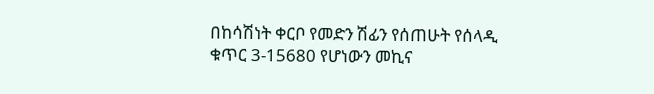በከሳሽነት ቀርቦ የመድን ሽፊን የሰጠሁት የሰላዲ ቁጥር 3-15680 የሆነውን መኪና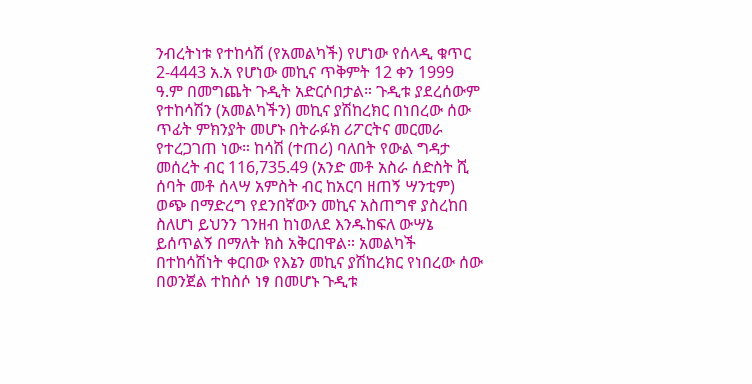ንብረትነቱ የተከሳሽ (የአመልካች) የሆነው የሰላዲ ቁጥር 2-4443 አ.አ የሆነው መኪና ጥቅምት 12 ቀን 1999 ዓ.ም በመግጨት ጉዲት አድርሶበታል። ጉዲቱ ያደረሰውም የተከሳሽን (አመልካችን) መኪና ያሽከረክር በነበረው ሰው ጥፊት ምክንያት መሆኑ በትራፉክ ሪፖርትና መርመራ የተረጋገጠ ነው። ከሳሽ (ተጠሪ) ባለበት የውል ግዳታ መሰረት ብር 116,735.49 (አንድ መቶ አስራ ሰድስት ሺ ሰባት መቶ ሰላሣ አምስት ብር ከአርባ ዘጠኝ ሣንቲም) ወጭ በማድረግ የደንበኛውን መኪና አስጠግኖ ያስረከበ ስለሆነ ይህንን ገንዘብ ከነወለደ እንዱከፍለ ውሣኔ ይሰጥልኝ በማለት ክስ አቅርበዋል። አመልካች በተከሳሽነት ቀርበው የእኔን መኪና ያሽከረክር የነበረው ሰው በወንጀል ተከስሶ ነፃ በመሆኑ ጉዲቱ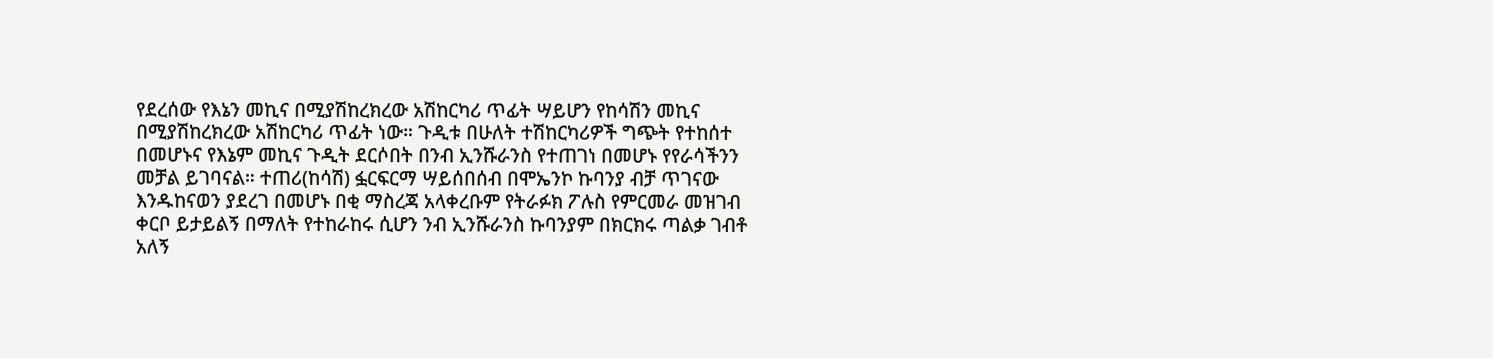የደረሰው የእኔን መኪና በሚያሽከረክረው አሽከርካሪ ጥፊት ሣይሆን የከሳሽን መኪና በሚያሽከረክረው አሽከርካሪ ጥፊት ነው። ጉዲቱ በሁለት ተሽከርካሪዎች ግጭት የተከሰተ በመሆኑና የእኔም መኪና ጉዲት ደርሶበት በንብ ኢንሹራንስ የተጠገነ በመሆኑ የየራሳችንን መቻል ይገባናል። ተጠሪ(ከሳሽ) ፏርፍርማ ሣይሰበሰብ በሞኤንኮ ኩባንያ ብቻ ጥገናው እንዱከናወን ያደረገ በመሆኑ በቂ ማስረጃ አላቀረቡም የትራፉክ ፖሉስ የምርመራ መዝገብ ቀርቦ ይታይልኝ በማለት የተከራከሩ ሲሆን ንብ ኢንሹራንስ ኩባንያም በክርክሩ ጣልቃ ገብቶ አለኝ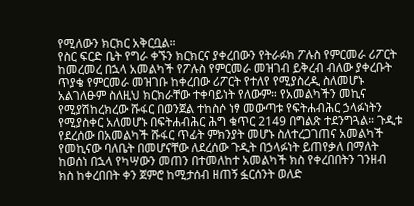የሚለውን ክርክር አቅርቧል።
የስር ፍርድ ቤት የግራ ቀኙን ክርክርና ያቀረበውን የትራፉክ ፖሉስ የምርመራ ሪፖርት ከመረመረ በኋላ አመልካች የፖሉስ የምርመራ መዝገብ ይቅረብ ብለው ያቀረቡት ጥያቄ የምርመራ መዝገቡ ከቀረበው ሪፖርት የተለየ የሚያስረዲ ስለመሆኑ አልገለፁም ስለዚህ ክርክራቸው ተቀባይነት የለውም። የአመልካችን መኪና የሚያሽከረክረው ሹፋር በወንጀል ተከስሶ ነፃ መውጣቱ የፍትሐብሕር ኃላፉነትን የሚያስቀር አለመሆኑ በፍትሐብሕር ሕግ ቁጥር 2149 በግልጽ ተደንግጓል። ጉዲቱ የደረሰው በአመልካች ሹፋር ጥፊት ምክንያት መሆኑ ስለተረጋገጠና አመልካች የመኪናው ባለቤት በመሆናቸው ለደረሰው ጉዲት በኃላፉነት ይጠየቃለ በማለት ከወሰነ በኋላ የካሣውን መጠን በተመለከተ አመልካች ክስ የቀረበበትን ገንዘብ ክስ ከቀረበበት ቀን ጀምሮ ከሚታሰብ ዘጠኝ ፏርሰንት ወለድ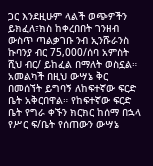ጋር እንደዚሁም ላልች ወጭዎችን ይክፈለ፣ክስ ከቀረበበት ገንዘብ ውስጥ ጣልቃገቡ ንብ ኢንሹራንስ ኩባንያ ብር 75,000/ሰባ አምስት ሺህ ብር/ ይከፈል በማለት ወስኗል።
አመልካች በዚህ ውሣኔ ቅር በመሰኘት ይግባኝ ለከፍተኛው ፍርድ ቤት አቅርበዋል። የከፍተኛው ፍርድ ቤት የግራ ቀኙን ክርክር ከሰማ በኋላ የሥር ፍ/ቤት የሰጠውን ውሣኔ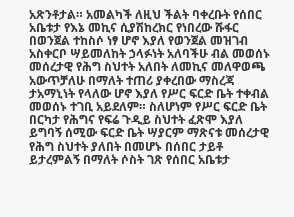አጽንቶታል። አመልካች ለዚህ ችልት ባቀረቡት የሰበር አቤቱታ የእኔ መኪና ሲያሽከረክር የነበረው ሹፋር በወንጀል ተከስሶ ነፃ ሆኖ እያለ የወንጀል መዝገብ አስቀርቦ ሣይመለከት ኃላፉነት አለባችሁ ብል መወሰኑ መሰረታዊ የሕግ ስህተት አለበት ለመኪና መለዋወጫ አውጥቻለሁ በማለት ተጠሪ ያቀረበው ማስረጃ ታአማኒነት የላለው ሆኖ እያለ የሥር ፍርድ ቤት ተቀብል መወሰኑ ተገቢ አይደለም። ስለሆነም የሥር ፍርድ ቤት በርካታ የሕግና የፍሬ ጉዲይ ስህተት ፈጽሞ እያለ ይግባኝ ሰሚው ፍርድ ቤት ሣያርም ማጽናቱ መሰረታዊ የሕግ ስህተት ያለበት በመሆኑ በሰበር ታይቶ ይታረምልኝ በማለት ሶስት ገጽ የሰበር አቤቱታ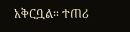አቅርቧል። ተጠሪ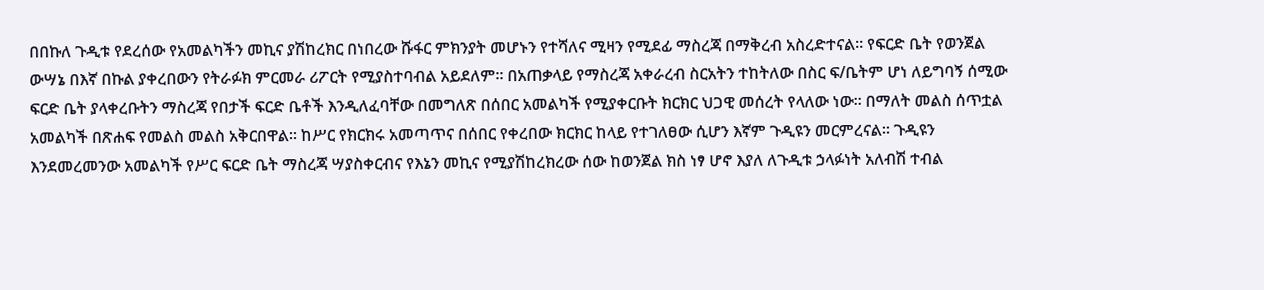በበኩለ ጉዲቱ የደረሰው የአመልካችን መኪና ያሽከረክር በነበረው ሹፋር ምክንያት መሆኑን የተሻለና ሚዛን የሚደፊ ማስረጃ በማቅረብ አስረድተናል። የፍርድ ቤት የወንጀል ውሣኔ በእኛ በኩል ያቀረበውን የትራፉክ ምርመራ ሪፖርት የሚያስተባብል አይደለም። በአጠቃላይ የማስረጃ አቀራረብ ስርአትን ተከትለው በስር ፍ/ቤትም ሆነ ለይግባኝ ሰሚው ፍርድ ቤት ያላቀረቡትን ማስረጃ የበታች ፍርድ ቤቶች እንዲለፈባቸው በመግለጽ በሰበር አመልካች የሚያቀርቡት ክርክር ህጋዊ መሰረት የላለው ነው። በማለት መልስ ሰጥቷል አመልካች በጽሐፍ የመልስ መልስ አቅርበዋል። ከሥር የክርክሩ አመጣጥና በሰበር የቀረበው ክርክር ከላይ የተገለፀው ሲሆን እኛም ጉዲዩን መርምረናል። ጉዲዩን እንደመረመንው አመልካች የሥር ፍርድ ቤት ማስረጃ ሣያስቀርብና የእኔን መኪና የሚያሽከረክረው ሰው ከወንጀል ክስ ነፃ ሆኖ እያለ ለጉዲቱ ኃላፉነት አለብሽ ተብል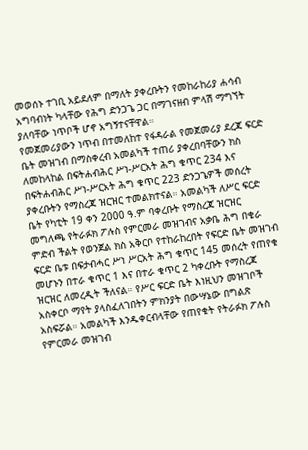መወሰኑ ተገቢ አይደለም በማለት ያቀረቡትን የመከራከሪያ ሐሳብ አግባብነት ካላቸው የሕግ ድንጋጌ ጋር በማገናዘብ ምላሽ ማግኘት ያለባቸው ነጥቦች ሆኖ አግኝተናቸዋል።
የመጀመሪያውን ነጥብ በተመለከተ የፋዳራል የመጀመሪያ ደረጃ ፍርድ ቤት መዝገብ በማስቀረብ አመልካች ተጠሪ ያቀረበባቸውን ክስ ለመከላከል በፍትሐብሕር ሥነ-ሥርአት ሕግ ቁጥር 234 እና በፍትሐብሕር ሥነ-ሥርአት ሕግ ቁጥር 223 ድንጋጌዎች መሰረት ያቀረቡትን የማስረጃ ዝርዝር ተመልክተናል። አመልካች ለሥር ፍርድ ቤት የካቲት 19 ቀን 2000 ዓ.ም ባቀረቡት የማስረጃ ዝርዝር መግለጫ የትራፉክ ፖሉስ የምርመራ መዝገብና አቃቤ ሕግ በቄራ ምድብ ችልት የወንጀል ክስ አቅርቦ የተከራከረበት የፍርድ ቤት መዝገብ ፍርድ ቤቱ በፍታብሓር ሥነ ሥርአት ሕግ ቁጥር 145 መሰረት የጠየቁ መሆኑን በተራ ቁጥር 1 እና በተራ ቁጥር 2 ካቀረቡት የማስረጃ ዝርዝር ለመረዲት ችለናል። የሥር ፍርድ ቤት እነዚህን መዝገቦች አስቀርቦ ማየት ያላስፈለገበትን ምክንያት በውሣኔው በግልጽ አስፍሯል። አመልካች እንዱቀርብላቸው የጠየቁት የትራፉክ ፖሉስ የምርመራ መዝገብ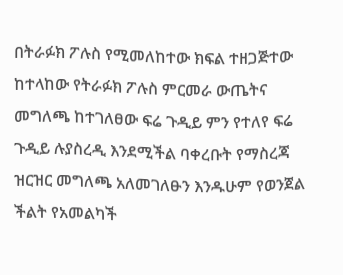በትራፉክ ፖሉስ የሚመለከተው ክፍል ተዘጋጅተው ከተላከው የትራፉክ ፖሉስ ምርመራ ውጤትና መግለጫ ከተገለፀው ፍሬ ጉዲይ ምን የተለየ ፍሬ ጉዲይ ሉያስረዲ እንደሚችል ባቀረቡት የማስረጃ ዝርዝር መግለጫ አለመገለፁን እንዱሁም የወንጀል ችልት የአመልካች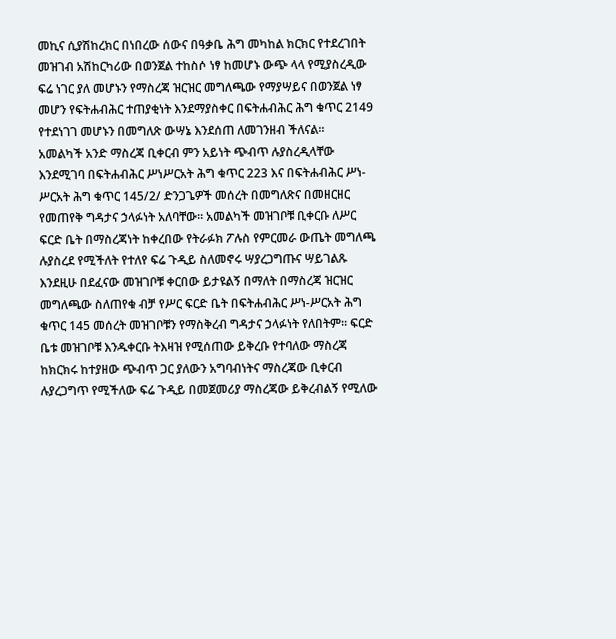መኪና ሲያሽከረክር በነበረው ሰውና በዓቃቤ ሕግ መካከል ክርክር የተደረገበት መዝገብ አሽከርካሪው በወንጀል ተከስሶ ነፃ ከመሆኑ ውጭ ላላ የሚያስረዲው ፍሬ ነገር ያለ መሆኑን የማስረጃ ዝርዝር መግለጫው የማያሣይና በወንጀል ነፃ መሆን የፍትሐብሕር ተጠያቂነት እንደማያስቀር በፍትሐብሕር ሕግ ቁጥር 2149 የተደነገገ መሆኑን በመግለጽ ውሣኔ እንደሰጠ ለመገንዘብ ችለናል።
አመልካች አንድ ማስረጃ ቢቀርብ ምን አይነት ጭብጥ ሉያስረዲላቸው እንደሚገባ በፍትሐብሕር ሥነሥርአት ሕግ ቁጥር 223 እና በፍትሐብሕር ሥነ-ሥርአት ሕግ ቁጥር 145/2/ ድንጋጌዎች መሰረት በመግለጽና በመዘርዘር የመጠየቅ ግዳታና ኃላፉነት አለባቸው። አመልካች መዝገቦቹ ቢቀርቡ ለሥር ፍርድ ቤት በማስረጃነት ከቀረበው የትራፉክ ፖሉስ የምርመራ ውጤት መግለጫ ሉያስረደ የሚችለት የተለየ ፍሬ ጉዲይ ስለመኖሩ ሣያረጋግጡና ሣይገልጹ እንደዚሁ በደፈናው መዝገቦቹ ቀርበው ይታዩልኝ በማለት በማስረጃ ዝርዝር መግለጫው ስለጠየቁ ብቻ የሥር ፍርድ ቤት በፍትሐብሕር ሥነ-ሥርአት ሕግ ቁጥር 145 መሰረት መዝገቦቹን የማስቅረብ ግዳታና ኃላፉነት የለበትም። ፍርድ ቤቱ መዝገቦቹ እንዱቀርቡ ትእዛዝ የሚሰጠው ይቅረቡ የተባለው ማስረጃ ከክርክሩ ከተያዘው ጭብጥ ጋር ያለውን አግባብነትና ማስረጃው ቢቀርብ ሉያረጋግጥ የሚችለው ፍሬ ጉዲይ በመጀመሪያ ማስረጃው ይቅረብልኝ የሚለው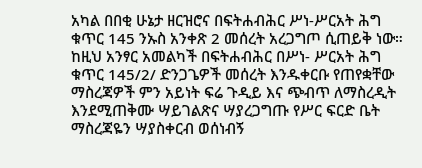አካል በበቂ ሁኔታ ዘርዝሮና በፍትሐብሕር ሥነ-ሥርአት ሕግ ቁጥር 145 ንኡስ አንቀጽ 2 መሰረት አረጋግጦ ሲጠይቅ ነው። ከዚህ አንፃር አመልካች በፍትሐብሕር በሥነ- ሥርአት ሕግ ቁጥር 145/2/ ድንጋጌዎች መሰረት እንዱቀርቡ የጠየቋቸው ማስረጃዎች ምን አይነት ፍሬ ጉዲይ እና ጭብጥ ለማስረዲት እንደሚጠቅሙ ሣይገልጽና ሣያረጋግጡ የሥር ፍርድ ቤት ማስረጃዬን ሣያስቀርብ ወሰነብኝ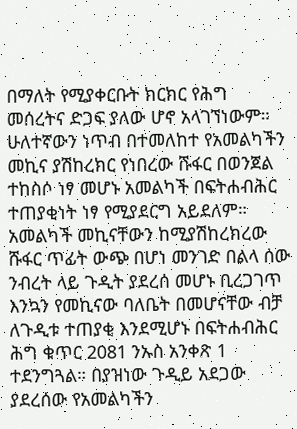በማለት የሚያቀርቡት ክርክር የሕግ መሰረትና ድጋፍ ያለው ሆኖ አላገኘነውም።
ሁለተኛውን ነጥብ በተመለከተ የአመልካችን መኪና ያሽከረክር የነበረው ሹፋር በወንጀል ተከስሶ ነፃ መሆኑ አመልካች በፍትሐብሕር ተጠያቂነት ነፃ የሚያደርግ አይደለም። አመልካች መኪናቸውን ከሚያሽከረክረው ሹፋር ጥፊት ውጭ በሆነ መንገድ በልላ ሰው ንብረት ላይ ጉዲት ያደረሰ መሆኑ ቢረጋገጥ እንኳን የመኪናው ባለቤት በመሆናቸው ብቻ ለጉዲቱ ተጠያቂ እንደሚሆኑ በፍትሐብሕር ሕግ ቁጥር 2081 ንኡስ አንቀጽ 1 ተደንግጓል። በያዝነው ጉዲይ አደጋው ያደረሰው የአመልካችን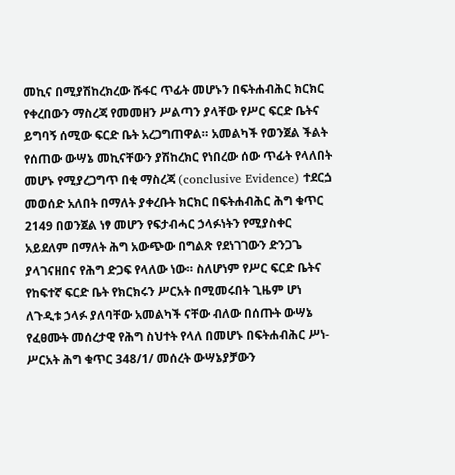መኪና በሚያሽከረክረው ሹፋር ጥፊት መሆኑን በፍትሐብሕር ክርክር የቀረበውን ማስረጃ የመመዘን ሥልጣን ያላቸው የሥር ፍርድ ቤትና ይግባኝ ሰሚው ፍርድ ቤት አረጋግጠዋል። አመልካች የወንጀል ችልት የሰጠው ውሣኔ መኪናቸውን ያሽከረክር የነበረው ሰው ጥፊት የላለበት መሆኑ የሚያረጋግጥ በቂ ማስረጃ (conclusive Evidence) ተደርጏ መወሰድ አለበት በማለት ያቀረቡት ክርክር በፍትሐብሕር ሕግ ቁጥር 2149 በወንጀል ነፃ መሆን የፍታብሓር ኃላፉነትን የሚያስቀር አይደለም በማለት ሕግ አውጭው በግልጽ የደነገገውን ድንጋጌ ያላገናዘበና የሕግ ድጋፍ የላለው ነው። ስለሆነም የሥር ፍርድ ቤትና የከፍተኛ ፍርድ ቤት የክርክሩን ሥርአት በሚመሩበት ጊዜም ሆነ ለጉዲቱ ኃላፉ ያለባቸው አመልካች ናቸው ብለው በሰጡት ውሣኔ የፈፀሙት መሰረታዊ የሕግ ስህተት የላለ በመሆኑ በፍትሐብሕር ሥነ-ሥርአት ሕግ ቁጥር 348/1/ መሰረት ውሣኔያቻውን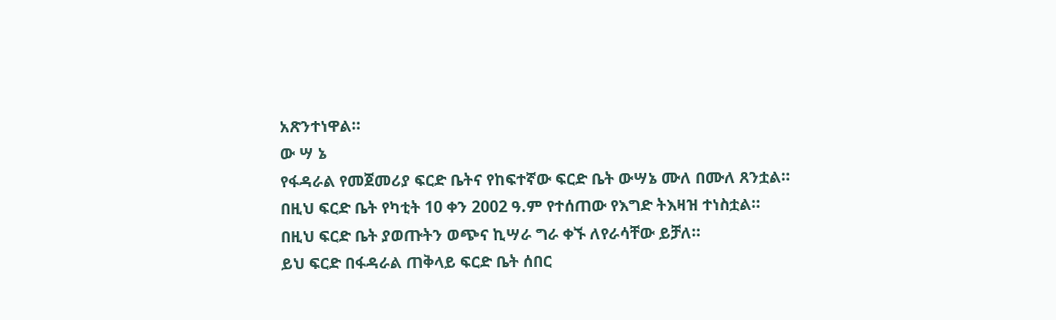አጽንተነዋል።
ው ሣ ኔ
የፋዳራል የመጀመሪያ ፍርድ ቤትና የከፍተኛው ፍርድ ቤት ውሣኔ ሙለ በሙለ ጸንቷል።
በዚህ ፍርድ ቤት የካቲት 10 ቀን 2002 ዓ.ም የተሰጠው የእግድ ትእዛዝ ተነስቷል።
በዚህ ፍርድ ቤት ያወጡትን ወጭና ኪሣራ ግራ ቀኙ ለየራሳቸው ይቻለ።
ይህ ፍርድ በፋዳራል ጠቅላይ ፍርድ ቤት ሰበር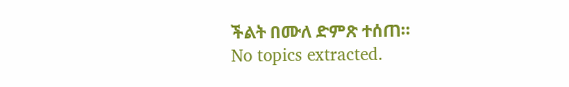ችልት በሙለ ድምጽ ተሰጠ።
No topics extracted.